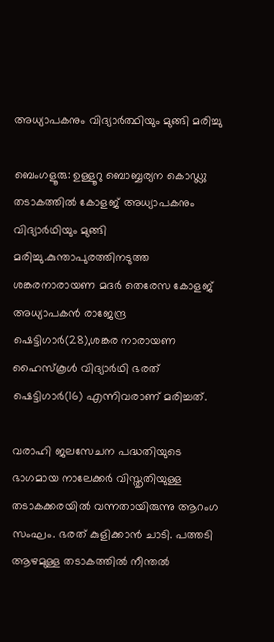അധ്യാപകനും വിദ്യാർത്ഥിയും മുങ്ങി മരിച്ചു

ബെംഗളൂരു: ഉള്ളൂറു ബൊബ്ബര്യന കൊഡ്ലു തടാകത്തില്‍ കോളജ് അധ്യാപകനും വിദ്യാര്‍ഥിയും മുങ്ങി മരിച്ചു.കുന്താപുരത്തിനടുത്ത ശങ്കരനാരായണ മദര്‍ തെരേസ കോളജ് അധ്യാപകൻ രാജേന്ദ്ര ഷെട്ടിഗാര്‍(28),ശങ്കര നാരായണ ഹൈസ്കൂള്‍ വിദ്യാര്‍ഥി ഭരത് ഷെട്ടിഗാര്‍(16) എന്നിവരാണ് മരിച്ചത്.

വരാഹി ജലസേചന പദ്ധതിയുടെ ഭാഗമായ നാലേക്കര്‍ വിസ്തൃതിയുള്ള തടാകക്കരയില്‍ വന്നതായിരുന്നു ആറംഗ സംഘം. ഭരത് കുളിക്കാൻ ചാടി. പത്തടി ആഴമുള്ള തടാകത്തില്‍ നീന്തല്‍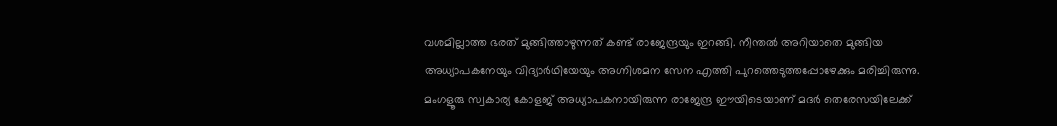വശമില്ലാത്ത ഭരത് മുങ്ങിത്താഴുന്നത് കണ്ട് രാജേന്ദ്രയും ഇറങ്ങി. നീന്തല്‍ അറിയാതെ മുങ്ങിയ അധ്യാപകനേയും വിദ്യാര്‍ഥിയേയും അഗ്നിശമന സേന എത്തി പുറത്തെടുത്തപ്പോഴേക്കും മരിച്ചിരുന്നു. മംഗളൂരു സ്വകാര്യ കോളജ് അധ്യാപകനായിരുന്ന രാജേന്ദ്ര ഈയിടെയാണ് മദര്‍ തെരേസയിലേക്ക്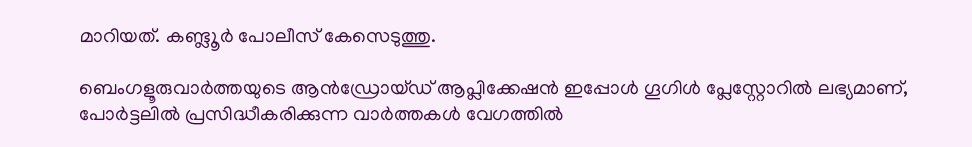മാറിയത്. കണ്ട്ലൂര്‍ പോലീസ് കേസെടുത്തു.

ബെംഗളൂരുവാർത്തയുടെ ആൻഡ്രോയ്ഡ് ആപ്ലിക്കേഷൻ ഇപ്പോൾ ഗൂഗിൾ പ്ലേസ്റ്റോറിൽ ലഭ്യമാണ്, പോർട്ടലിൽ പ്രസിദ്ധീകരിക്കുന്ന വാർത്തകൾ വേഗത്തിൽ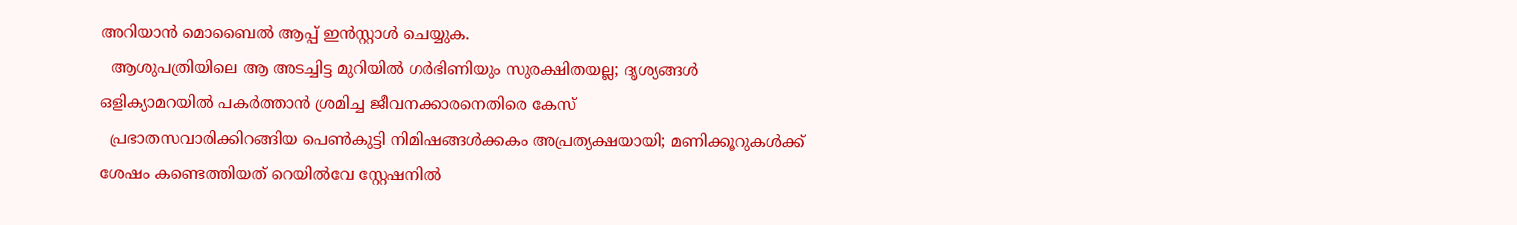അറിയാൻ മൊബൈൽ ആപ്പ് ഇൻസ്റ്റാൾ ചെയ്യുക.
  ആശുപത്രിയിലെ ആ അടച്ചിട്ട മുറിയിൽ ഗർഭിണിയും സുരക്ഷിതയല്ല; ദൃശ്യങ്ങൾ ഒളിക്യാമറയിൽ പകർത്താൻ ശ്രമിച്ച ജീവനക്കാരനെതിരെ കേസ്
  പ്രഭാതസവാരിക്കിറങ്ങിയ പെൺകുട്ടി നിമിഷങ്ങൾക്കകം അപ്രത്യക്ഷയായി; മണിക്കൂറുകൾക്ക് ശേഷം കണ്ടെത്തിയത് റെയിൽവേ സ്റ്റേഷനിൽ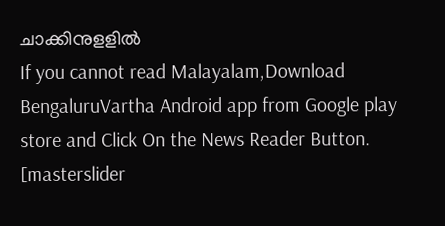ചാക്കിനുളളിൽ
If you cannot read Malayalam,Download BengaluruVartha Android app from Google play store and Click On the News Reader Button. [masterslider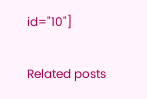id="10"]

Related posts